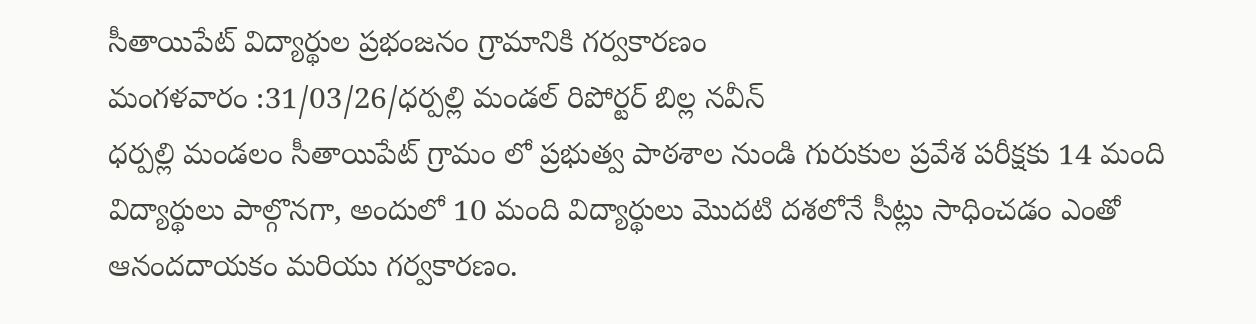సీతాయిపేట్ విద్యార్థుల ప్రభంజనం గ్రామానికి గర్వకారణం
మంగళవారం :31/03/26/ధర్పల్లి మండల్ రిపోర్టర్ బిల్ల నవీన్
ధర్పల్లి మండలం సీతాయిపేట్ గ్రామం లో ప్రభుత్వ పాఠశాల నుండి గురుకుల ప్రవేశ పరీక్షకు 14 మంది విద్యార్థులు పాల్గొనగా, అందులో 10 మంది విద్యార్థులు మొదటి దశలోనే సీట్లు సాధించడం ఎంతో ఆనందదాయకం మరియు గర్వకారణం.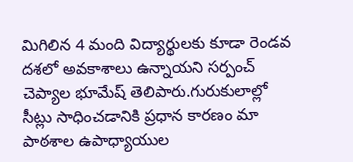మిగిలిన 4 మంది విద్యార్థులకు కూడా రెండవ దశలో అవకాశాలు ఉన్నాయని సర్పంచ్ చెప్యాల భూమేష్ తెలిపారు.గురుకులాల్లో సీట్లు సాధించడానికి ప్రధాన కారణం మా పాఠశాల ఉపాధ్యాయుల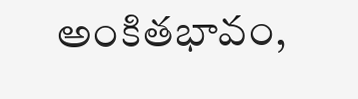అంకితభావం,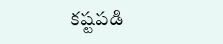కష్టపడి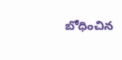బోధించిన